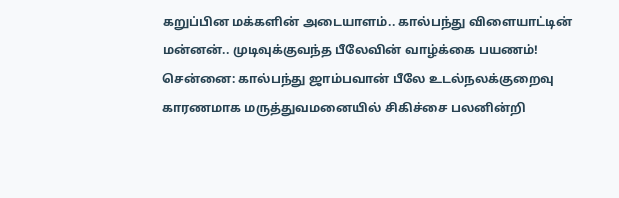கறுப்பின மக்களின் அடையாளம்.. கால்பந்து விளையாட்டின் மன்னன்.. முடிவுக்குவந்த பீலேவின் வாழ்க்கை பயணம்!
சென்னை: கால்பந்து ஜாம்பவான் பீலே உடல்நலக்குறைவு காரணமாக மருத்துவமனையில் சிகிச்சை பலனின்றி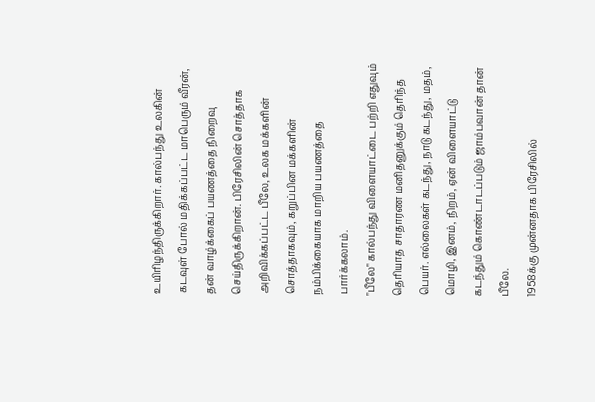உயிரிழந்திருக்கிறார். கால்பந்து உலகின் கடவுள் போல் மதிக்கப்பட்ட மாபெரும் வீரன், தன் வாழ்க்கைப் பயணத்தை நிறைவு செய்திருக்கிறான். பிரேசிலின் சொத்தாக அறிவிக்கப்பட்ட பீலே, உலக மக்களின் சொத்தாகவும், கறுப்பின மக்களின் நம்பிக்கையாக மாறிய பயணத்தை பார்க்கலாம்.
"பீலே" கால்பந்து விளையாட்டை பற்றி எதுவும் தெரியாத சாதாரண மனிதனுக்கும் தெரிந்த பெயர். எல்லைகள் கடந்து, நாடு கடந்து, மதம், மொழி, இனம், நிறம், ஏன் விளையாட்டு கடந்தும் கொண்டாடப்படும் ஜாம்பவான் தான் பீலே.
1958க்கு முன்னதாக பிரேசிலில்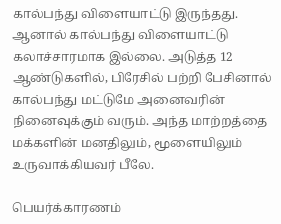கால்பந்து விளையாட்டு இருந்தது. ஆனால் கால்பந்து விளையாட்டு கலாச்சாரமாக இல்லை. அடுத்த 12 ஆண்டுகளில், பிரேசில் பற்றி பேசினால் கால்பந்து மட்டுமே அனைவரின் நினைவுக்கும் வரும். அந்த மாற்றத்தை மக்களின் மனதிலும், மூளையிலும் உருவாக்கியவர் பீலே.

பெயர்க்காரணம்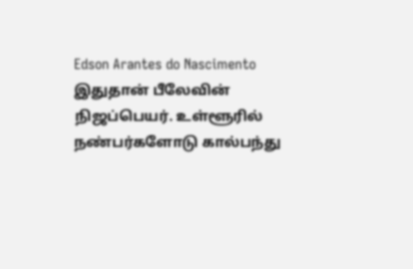Edson Arantes do Nascimento இதுதான் பீலேவின் நிஜப்பெயர். உள்ளூரில் நண்பர்களோடு கால்பந்து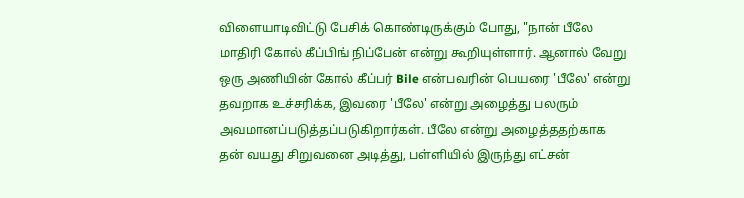விளையாடிவிட்டு பேசிக் கொண்டிருக்கும் போது, "நான் பீலே மாதிரி கோல் கீப்பிங் நிப்பேன் என்று கூறியுள்ளார். ஆனால் வேறு ஒரு அணியின் கோல் கீப்பர் Bile என்பவரின் பெயரை 'பீலே' என்று தவறாக உச்சரிக்க, இவரை 'பீலே' என்று அழைத்து பலரும் அவமானப்படுத்தப்படுகிறார்கள். பீலே என்று அழைத்ததற்காக தன் வயது சிறுவனை அடித்து, பள்ளியில் இருந்து எட்சன்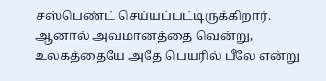சஸ்பெண்ட் செய்யப்பட்டிருக்கிறார். ஆனால் அவமானத்தை வென்று, உலகத்தையே அதே பெயரில் பீலே என்று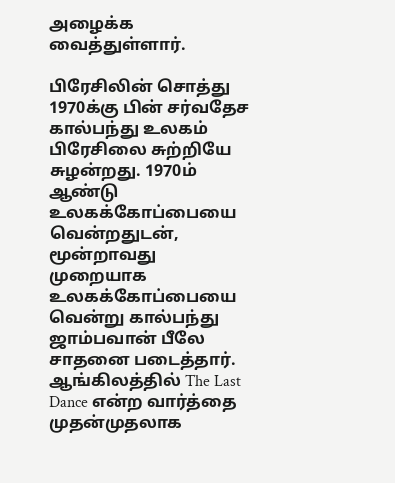அழைக்க வைத்துள்ளார்.

பிரேசிலின் சொத்து
1970க்கு பின் சர்வதேச கால்பந்து உலகம் பிரேசிலை சுற்றியே சுழன்றது. 1970ம் ஆண்டு உலகக்கோப்பையை வென்றதுடன், மூன்றாவது முறையாக உலகக்கோப்பையை வென்று கால்பந்து ஜாம்பவான் பீலே சாதனை படைத்தார். ஆங்கிலத்தில் The Last Dance என்ற வார்த்தை முதன்முதலாக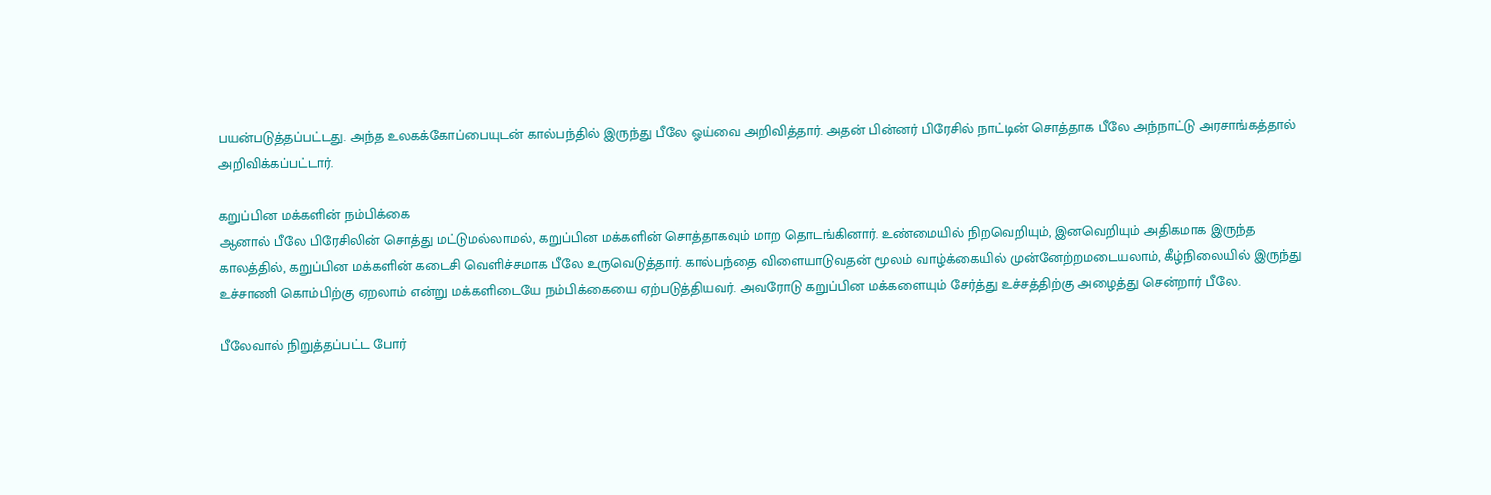பயன்படுத்தப்பட்டது. அந்த உலகக்கோப்பையுடன் கால்பந்தில் இருந்து பீலே ஓய்வை அறிவித்தார். அதன் பின்னர் பிரேசில் நாட்டின் சொத்தாக பீலே அந்நாட்டு அரசாங்கத்தால் அறிவிக்கப்பட்டார்.

கறுப்பின மக்களின் நம்பிக்கை
ஆனால் பீலே பிரேசிலின் சொத்து மட்டுமல்லாமல், கறுப்பின மக்களின் சொத்தாகவும் மாற தொடங்கினார். உண்மையில் நிறவெறியும், இனவெறியும் அதிகமாக இருந்த காலத்தில், கறுப்பின மக்களின் கடைசி வெளிச்சமாக பீலே உருவெடுத்தார். கால்பந்தை விளையாடுவதன் மூலம் வாழ்க்கையில் முன்னேற்றமடையலாம், கீழ்நிலையில் இருந்து உச்சாணி கொம்பிற்கு ஏறலாம் என்று மக்களிடையே நம்பிக்கையை ஏற்படுத்தியவர். அவரோடு கறுப்பின மக்களையும் சேர்த்து உச்சத்திற்கு அழைத்து சென்றார் பீலே.

பீலேவால் நிறுத்தப்பட்ட போர்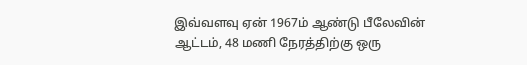இவ்வளவு ஏன் 1967ம் ஆண்டு பீலேவின் ஆட்டம், 48 மணி நேரத்திற்கு ஒரு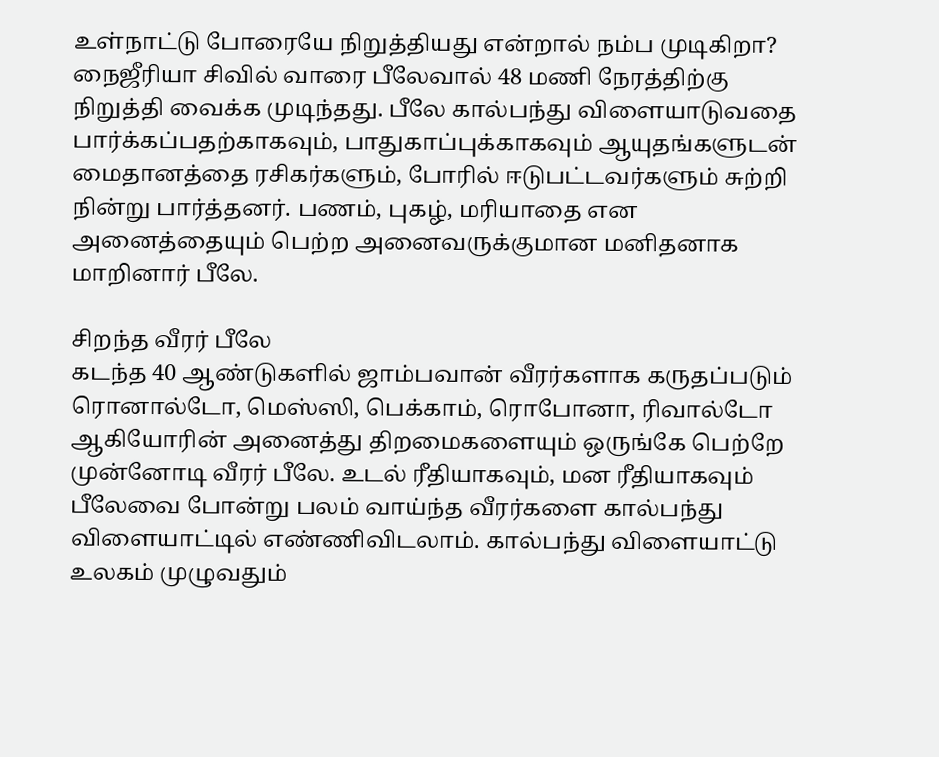உள்நாட்டு போரையே நிறுத்தியது என்றால் நம்ப முடிகிறா? நைஜீரியா சிவில் வாரை பீலேவால் 48 மணி நேரத்திற்கு நிறுத்தி வைக்க முடிந்தது. பீலே கால்பந்து விளையாடுவதை பார்க்கப்பதற்காகவும், பாதுகாப்புக்காகவும் ஆயுதங்களுடன் மைதானத்தை ரசிகர்களும், போரில் ஈடுபட்டவர்களும் சுற்றி நின்று பார்த்தனர். பணம், புகழ், மரியாதை என அனைத்தையும் பெற்ற அனைவருக்குமான மனிதனாக மாறினார் பீலே.

சிறந்த வீரர் பீலே
கடந்த 40 ஆண்டுகளில் ஜாம்பவான் வீரர்களாக கருதப்படும் ரொனால்டோ, மெஸ்ஸி, பெக்காம், ரொபோனா, ரிவால்டோ ஆகியோரின் அனைத்து திறமைகளையும் ஒருங்கே பெற்றே முன்னோடி வீரர் பீலே. உடல் ரீதியாகவும், மன ரீதியாகவும் பீலேவை போன்று பலம் வாய்ந்த வீரர்களை கால்பந்து விளையாட்டில் எண்ணிவிடலாம். கால்பந்து விளையாட்டு உலகம் முழுவதும்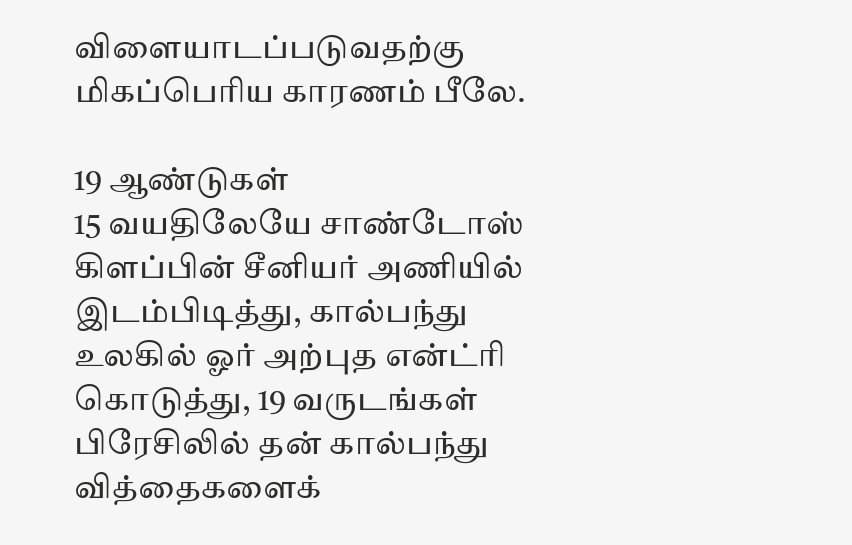விளையாடப்படுவதற்கு மிகப்பெரிய காரணம் பீலே.

19 ஆண்டுகள்
15 வயதிலேயே சாண்டோஸ் கிளப்பின் சீனியர் அணியில் இடம்பிடித்து, கால்பந்து உலகில் ஓர் அற்புத என்ட்ரி கொடுத்து, 19 வருடங்கள் பிரேசிலில் தன் கால்பந்து வித்தைகளைக்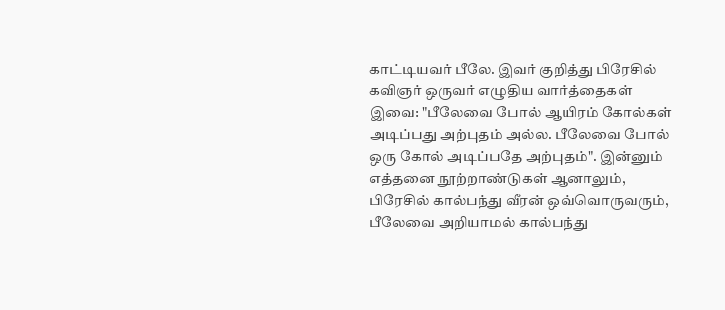காட்டியவர் பீலே. இவர் குறித்து பிரேசில் கவிஞர் ஒருவர் எழுதிய வார்த்தைகள் இவை: "பீலேவை போல் ஆயிரம் கோல்கள் அடிப்பது அற்புதம் அல்ல. பீலேவை போல் ஒரு கோல் அடிப்பதே அற்புதம்". இன்னும் எத்தனை நூற்றாண்டுகள் ஆனாலும், பிரேசில் கால்பந்து வீரன் ஒவ்வொருவரும், பீலேவை அறியாமல் கால்பந்து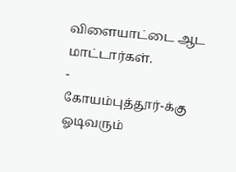விளையாட்டை ஆட மாட்டார்கள்.
-
கோயம்புத்தூர்-க்கு ஓடிவரும்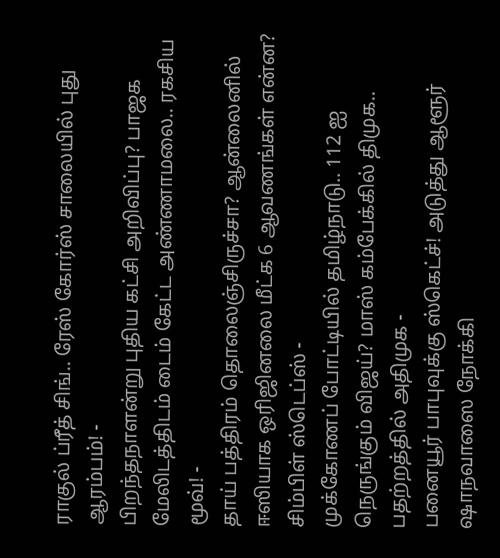ராகுல் ப்ரீத் சிங்.. ரேஸ் கோர்ஸ் சாலையில் புது ஆரம்பம்! -
பிறந்தநாளன்று புதிய கட்சி அறிவிப்பு? பாஜக மேலிடத்திடம் டைம் கேட்ட அண்ணாமலை.. ரகசிய மூவ்! -
தாய் பத்திரம் தொலைஞ்சிருச்சா? ஆன்லைனில் ஈஸியாக ஒரிஜினலை மீட்க 6 ஆவணங்கள் என்ன? சிம்பிள் ஸ்டெப்ஸ் -
முக்கோணப் போட்டியில் தமிழ்நாடு.. 112 ஐ நெருங்கும் விஜய்? மாஸ் கம்பேக்கில் திமுக.. பதற்றத்தில் அதிமுக -
பனையூர் பாபுவுக்கு ஸ்கெட்ச்! அடுத்து ஆளூர் ஷாநவாஸை நோக்கி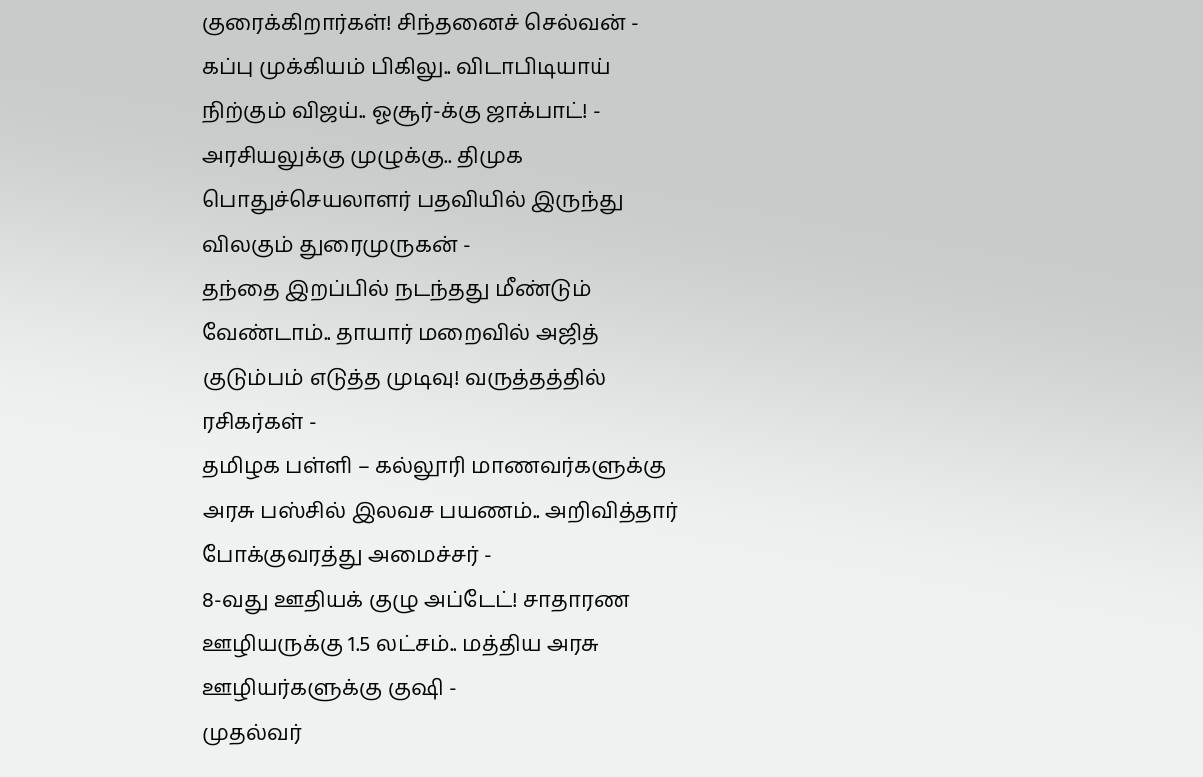குரைக்கிறார்கள்! சிந்தனைச் செல்வன் -
கப்பு முக்கியம் பிகிலு.. விடாபிடியாய் நிற்கும் விஜய்.. ஓசூர்-க்கு ஜாக்பாட்! -
அரசியலுக்கு முழுக்கு.. திமுக பொதுச்செயலாளர் பதவியில் இருந்து விலகும் துரைமுருகன் -
தந்தை இறப்பில் நடந்தது மீண்டும் வேண்டாம்.. தாயார் மறைவில் அஜித் குடும்பம் எடுத்த முடிவு! வருத்தத்தில் ரசிகர்கள் -
தமிழக பள்ளி – கல்லூரி மாணவர்களுக்கு அரசு பஸ்சில் இலவச பயணம்.. அறிவித்தார் போக்குவரத்து அமைச்சர் -
8-வது ஊதியக் குழு அப்டேட்! சாதாரண ஊழியருக்கு 1.5 லட்சம்.. மத்திய அரசு ஊழியர்களுக்கு குஷி -
முதல்வர்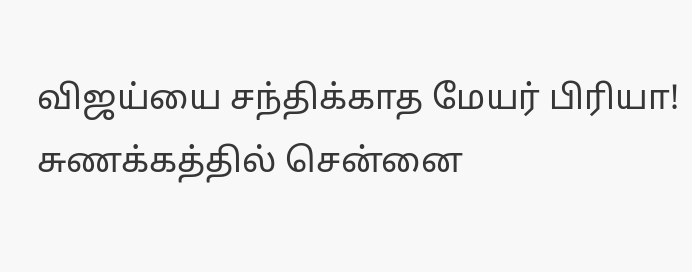விஜய்யை சந்திக்காத மேயர் பிரியா! சுணக்கத்தில் சென்னை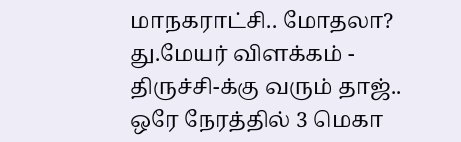மாநகராட்சி.. மோதலா? து.மேயர் விளக்கம் -
திருச்சி-க்கு வரும் தாஜ்.. ஒரே நேரத்தில் 3 மெகா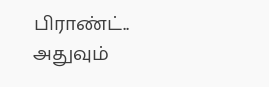பிராண்ட்.. அதுவும்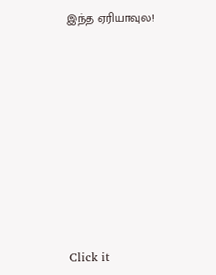இந்த ஏரியாவுல!












Click it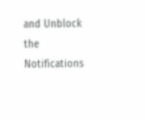and Unblock the Notifications